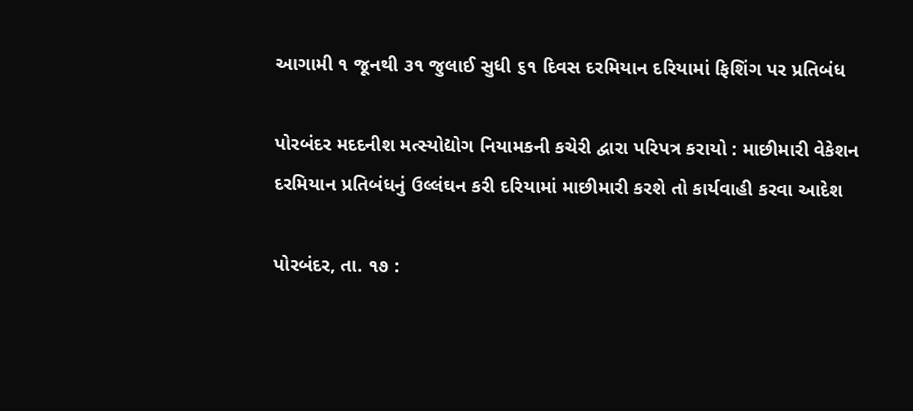આગામી ૧ જૂનથી ૩૧ જુલાઈ સુધી ૬૧ દિવસ દરમિયાન દરિયામાં ફિશિંગ પર પ્રતિબંધ

પોરબંદર મદદનીશ મત્સ્યોદ્યોગ નિયામકની કચેરી દ્વારા પરિપત્ર કરાયો : માછીમારી વેકેશન દરમિયાન પ્રતિબંધનું ઉલ્લંઘન કરી દરિયામાં માછીમારી કરશે તો કાર્યવાહી કરવા આદેશ

પોરબંદર, તા. ૧૭ :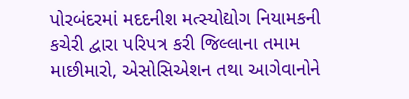પોરબંદરમાં મદદનીશ મત્સ્યોદ્યોગ નિયામકની કચેરી દ્વારા પરિપત્ર કરી જિલ્લાના તમામ માછીમારો, એસોસિએશન તથા આગેવાનોને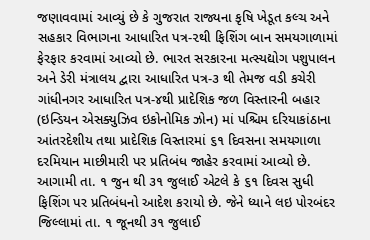જણાવવામાં આવ્યું છે કે ગુજરાત રાજ્યના કૃષિ ખેડૂત કલ્ચ અને સહકાર વિભાગના આધારિત પત્ર-૨થી ફિશિંગ બાન સમયગાળામાં ફેરફાર કરવામાં આવ્યો છે. ભારત સરકારના મત્સ્યદ્યોગ પશુપાલન અને ડેરી મંત્રાલય દ્વારા આધારિત પત્ર-૩ થી તેમજ વડી કચેરી ગાંધીનગર આધારિત પત્ર-૪થી પ્રાદેશિક જળ વિસ્તારની બહાર (ઇન્ડિયન એસક્યુઝિવ ઇકોનોમિક ઝોન) માં પશ્ચિમ દરિયાકાંઠાના આંતરદેશીય તથા પ્રાદેશિક વિસ્તારમાં ૬૧ દિવસના સમયગાળા દરમિયાન માછીમારી પર પ્રતિબંધ જાહેર કરવામાં આવ્યો છે. આગામી તા. ૧ જુન થી ૩૧ જુલાઈ એટલે કે ૬૧ દિવસ સુધી ફિશિંગ પર પ્રતિબંધનો આદેશ કરાયો છે. જેને ધ્યાને લઇ પોરબંદર જિલ્લામાં તા. ૧ જૂનથી ૩૧ જુલાઈ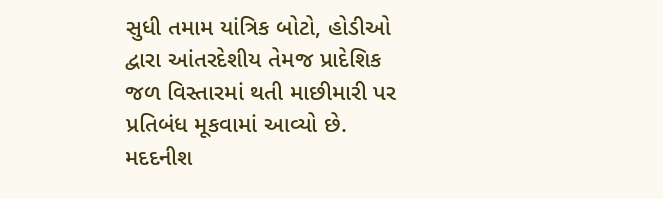સુધી તમામ યાંત્રિક બોટો, હોડીઓ દ્વારા આંતરદેશીય તેમજ પ્રાદેશિક જળ વિસ્તારમાં થતી માછીમારી પર પ્રતિબંધ મૂકવામાં આવ્યો છે. મદદનીશ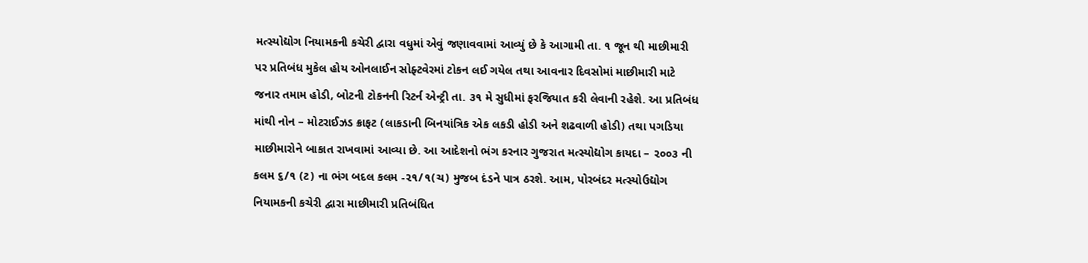મત્સ્યોદ્યોગ નિયામકની કચેરી દ્વારા વધુમાં એવું જણાવવામાં આવ્યું છે કે આગામી તા. ૧ જૂન થી માછીમારી પર પ્રતિબંધ મુકેલ હોય ઓનલાઈન સોફ્ટવેરમાં ટોકન લઈ ગયેલ તથા આવનાર દિવસોમાં માછીમારી માટે જનાર તમામ હોડી, બોટની ટોકનની રિટર્ન એન્ટ્રી તા. ૩૧ મે સુધીમાં ફરજિયાત કરી લેવાની રહેશે. આ પ્રતિબંધ માંથી નોન – મોટરાઈઝડ ક્રાફટ (લાકડાની બિનયાંત્રિક એક લકડી હોડી અને શઢવાળી હોડી) તથા પગડિયા માછીમારોને બાકાત રાખવામાં આવ્યા છે. આ આદેશનો ભંગ કરનાર ગુજરાત મત્સ્યોદ્યોગ કાયદા – ૨૦૦૩ ની કલમ ૬/૧ (ટ) ના ભંગ બદલ કલમ -૨૧/૧(ચ) મુજબ દંડને પાત્ર ઠરશે. આમ, પોરબંદર મત્સ્યોઉદ્યોગ નિયામકની કચેરી દ્વારા માછીમારી પ્રતિબંધિત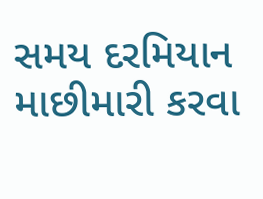સમય દરમિયાન માછીમારી કરવા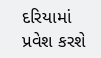દરિયામાં પ્રવેશ કરશે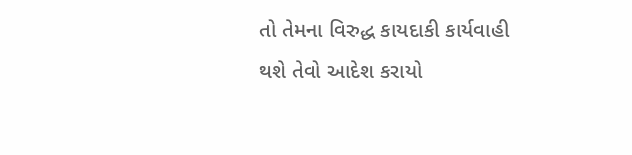તો તેમના વિરુદ્ધ કાયદાકી કાર્યવાહી થશે તેવો આદેશ કરાયો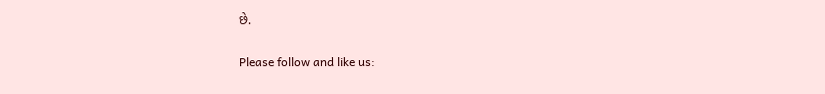છે.

Please follow and like us: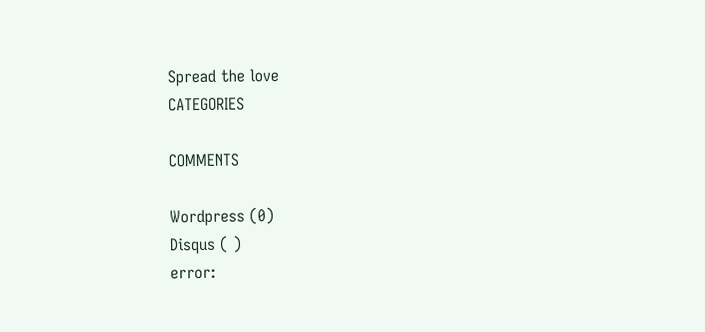Spread the love
CATEGORIES

COMMENTS

Wordpress (0)
Disqus ( )
error: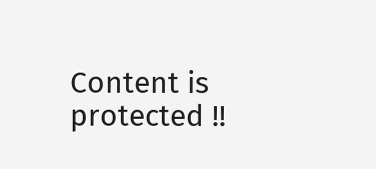Content is protected !!